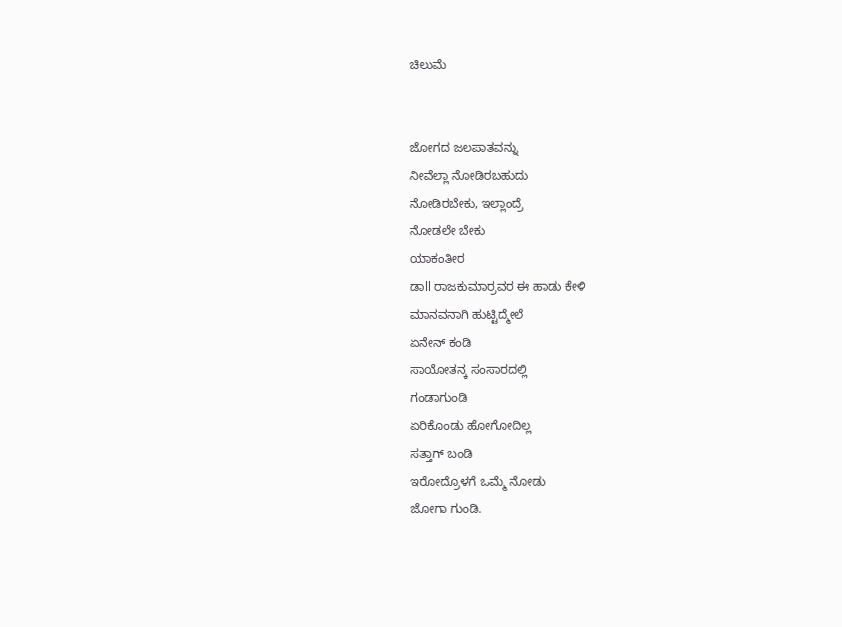ಚಿಲುಮೆ


ಜೋಗದ ಜಲಪಾತವನ್ನು
ನೀವೆಲ್ಲಾ ನೋಡಿರಬಹುದು
ನೋಡಿರಬೇಕು, ಇಲ್ಲಾಂದ್ರೆ
ನೋಡಲೇ ಬೇಕು
ಯಾಕಂತೀರ
ಡಾll ರಾಜಕುಮಾರ್ರವರ ಈ ಹಾಡು ಕೇಳಿ
ಮಾನವನಾಗಿ ಹುಟ್ಟಿದ್ಮೇಲೆ
ಏನೇನ್ ಕಂಡಿ
ಸಾಯೋತನ್ಕ ಸಂಸಾರದಲ್ಲಿ
ಗಂಡಾಗುಂಡಿ
ಏರಿಕೊಂಡು ಹೋಗೋದಿಲ್ಲ
ಸತ್ತಾಗ್ ಬಂಡಿ
ಇರೋದ್ರೊಳಗೆ ಒಮ್ಮೆ ನೋಡು
ಜೋಗಾ ಗುಂಡಿ.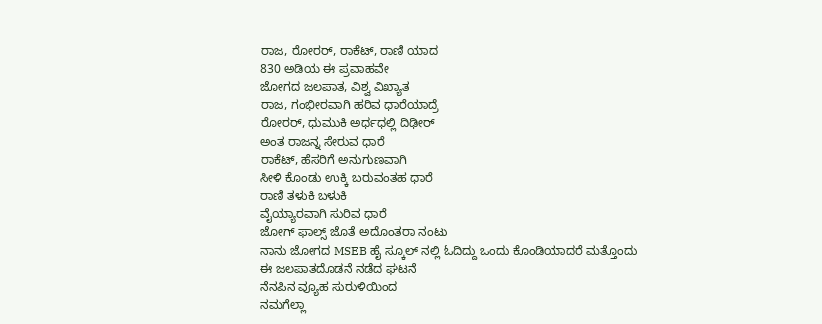ರಾಜ, ರೋರರ್, ರಾಕೆಟ್, ರಾಣಿ ಯಾದ
830 ಅಡಿಯ ಈ ಪ್ರವಾಹವೇ
ಜೋಗದ ಜಲಪಾತ, ವಿಶ್ವ ವಿಖ್ಯಾತ
ರಾಜ, ಗಂಭೀರವಾಗಿ ಹರಿವ ಧಾರೆಯಾದ್ರೆ
ರೋರರ್, ಧುಮುಕಿ ಅರ್ಧಧಲ್ಲಿ ದಿಢೀರ್
ಅಂತ ರಾಜನ್ನ ಸೇರುವ ಧಾರೆ
ರಾಕೆಟ್, ಹೆಸರಿಗೆ ಅನುಗುಣವಾಗಿ
ಸೀಳಿ ಕೊಂಡು ಉಕ್ಕಿ ಬರುವಂತಹ ಧಾರೆ
ರಾಣಿ ತಳುಕಿ ಬಳುಕಿ
ವೈಯ್ಯಾರವಾಗಿ ಸುರಿವ ಧಾರೆ
ಜೋಗ್ ಫಾಲ್ಸ್ ಜೊತೆ ಅದೊಂತರಾ ನಂಟು
ನಾನು ಜೋಗದ MSEB ಹೈ ಸ್ಕೂಲ್ ನಲ್ಲಿ ಓದಿದ್ದು ಒಂದು ಕೊಂಡಿಯಾದರೆ ಮತ್ತೊಂದು
ಈ ಜಲಪಾತದೊಡನೆ ನಡೆದ ಘಟನೆ
ನೆನಪಿನ ವ್ಯೂಹ ಸುರುಳಿಯಿಂದ
ನಮಗೆಲ್ಲಾ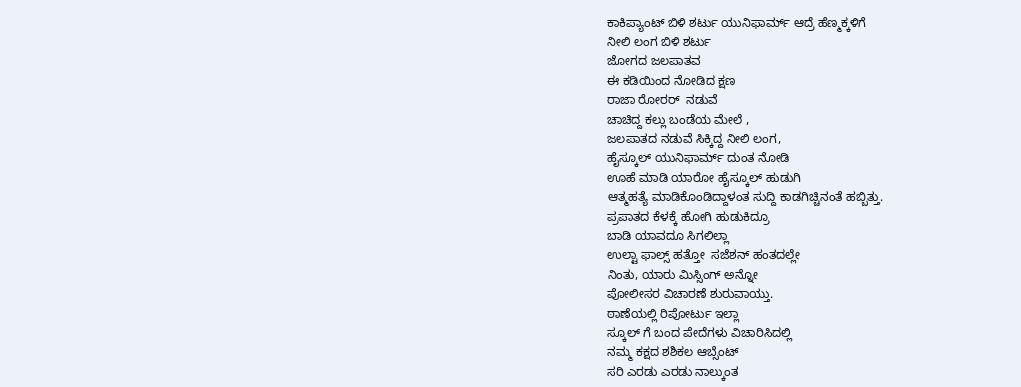ಕಾಕಿಪ್ಯಾಂಟ್ ಬಿಳಿ ಶರ್ಟು ಯುನಿಫಾರ್ಮ್ ಆದ್ರೆ ಹೆಣ್ಮಕ್ಕಳಿಗೆ
ನೀಲಿ ಲಂಗ ಬಿಳಿ ಶರ್ಟು
ಜೋಗದ ಜಲಪಾತವ
ಈ ಕಡಿಯಿಂದ ನೋಡಿದ ಕ್ಷಣ
ರಾಜಾ ರೋರರ್  ನಡುವೆ
ಚಾಚಿದ್ದ ಕಲ್ಲು ಬಂಡೆಯ ಮೇಲೆ ,
ಜಲಪಾತದ ನಡುವೆ ಸಿಕ್ಕಿದ್ದ ನೀಲಿ ಲಂಗ,
ಹೈಸ್ಕೂಲ್ ಯುನಿಫಾರ್ಮ್ ದುಂತ ನೋಡಿ
ಊಹೆ ಮಾಡಿ ಯಾರೋ ಹೈಸ್ಕೂಲ್ ಹುಡುಗಿ
ಆತ್ಮಹತ್ಯೆ ಮಾಡಿಕೊಂಡಿದ್ದಾಳಂತ ಸುದ್ದಿ ಕಾಡಗಿಚ್ಚಿನಂತೆ ಹಬ್ಬಿತ್ತು.
ಪ್ರಪಾತದ ಕೆಳಕ್ಕೆ ಹೋಗಿ ಹುಡುಕಿದ್ರೂ
ಬಾಡಿ ಯಾವದೂ ಸಿಗಲಿಲ್ಲಾ
ಉಲ್ಟಾ ಫಾಲ್ಸ್ ಹತ್ತೋ  ಸಜೆಶನ್ ಹಂತದಲ್ಲೇ
ನಿಂತು, ಯಾರು ಮಿಸ್ಸಿಂಗ್ ಅನ್ನೋ
ಪೋಲೀಸರ ವಿಚಾರಣೆ ಶುರುವಾಯ್ತು.
ಠಾಣೆಯಲ್ಲಿ ರಿಪೋರ್ಟು ಇಲ್ಲಾ
ಸ್ಕೂಲ್ ಗೆ ಬಂದ ಪೇದೆಗಳು ವಿಚಾರಿಸಿದಲ್ಲಿ
ನಮ್ಮ ಕಕ್ಷದ ಶಶಿಕಲ ಆಬ್ಸೆಂಟ್
ಸರಿ ಎರಡು ಎರಡು ನಾಲ್ಕುಂತ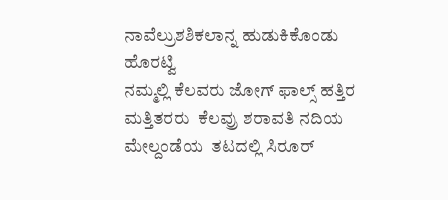ನಾವೆಲ್ರುಶಶಿಕಲಾನ್ನ ಹುಡುಕಿಕೊಂಡು ಹೊರಟ್ವಿ
ನಮ್ಮಲ್ಲಿ ಕೆಲವರು ಜೋಗ್ ಫಾಲ್ಸ್ ಹತ್ತಿರ ಮತ್ತಿತರರು  ಕೆಲವ್ರು ಶರಾವತಿ ನದಿಯ ಮೇಲ್ದಂಡೆಯ  ತಟದಲ್ಲಿ ಸಿರೂರ್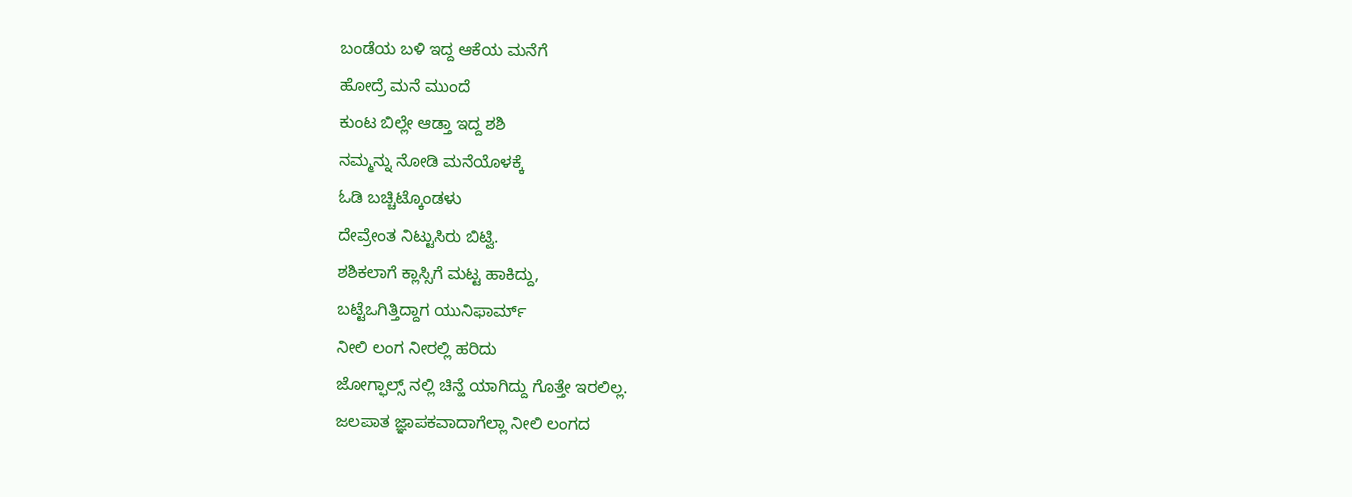ಬಂಡೆಯ ಬಳಿ ಇದ್ದ ಆಕೆಯ ಮನೆಗೆ
ಹೋದ್ರೆ ಮನೆ ಮುಂದೆ
ಕುಂಟ ಬಿಲ್ಲೇ ಆಡ್ತಾ ಇದ್ದ ಶಶಿ
ನಮ್ಮನ್ನು ನೋಡಿ ಮನೆಯೊಳಕ್ಕೆ
ಓಡಿ ಬಚ್ಚಿಟ್ಕೊಂಡಳು
ದೇವ್ರೇಂತ ನಿಟ್ಟುಸಿರು ಬಿಟ್ವಿ.
ಶಶಿಕಲಾಗೆ ಕ್ಲಾಸ್ಸಿಗೆ ಮಟ್ಟ ಹಾಕಿದ್ದು,
ಬಟ್ಟೆಒಗಿತ್ತಿದ್ದಾಗ ಯುನಿಫಾರ್ಮ್
ನೀಲಿ ಲಂಗ ನೀರಲ್ಲಿ ಹರಿದು
ಜೋಗ್ಫಾಲ್ಸ್ ನಲ್ಲಿ ಚಿನ್ಹೆ ಯಾಗಿದ್ದು ಗೊತ್ತೇ ಇರಲಿಲ್ಲ.
ಜಲಪಾತ ಜ್ಞಾಪಕವಾದಾಗೆಲ್ಲಾ ನೀಲಿ ಲಂಗದ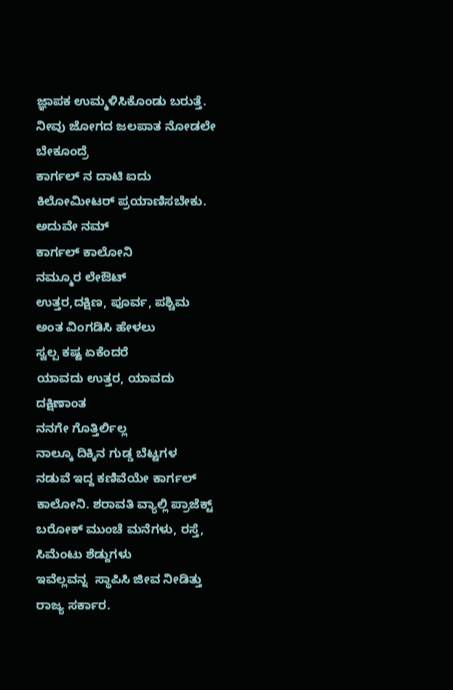ಜ್ಞಾಪಕ ಉಮ್ಮಳಿಸಿಕೊಂಡು ಬರುತ್ತೆ.
ನೀವು ಜೋಗದ ಜಲಪಾತ ನೋಡಲೇ ಬೇಕೂಂದ್ರೆ
ಕಾರ್ಗಲ್ ನ ದಾಟಿ ಐದು ಕಿಲೋಮೀಟರ್ ಪ್ರಯಾಣಿಸಬೇಕು. ಅದುವೇ ನಮ್
ಕಾರ್ಗಲ್ ಕಾಲೋನಿ
ನಮ್ಮೂರ ಲೇಔಟ್
ಉತ್ತರ,ದಕ್ಷಿಣ, ಪೂರ್ವ, ಪಶ್ಚಿಮ
ಅಂತ ವಿಂಗಡಿಸಿ ಹೇಳಲು
ಸ್ವಲ್ಪ ಕಷ್ಟ ಏಕೆಂದರೆ
ಯಾವದು ಉತ್ತರ, ಯಾವದು ದಕ್ಷಿಣಾಂತ
ನನಗೇ ಗೊತ್ತಿರ್ಲಿಲ್ಲ
ನಾಲ್ಕೂ ದಿಕ್ಕಿನ ಗುಡ್ಡ ಬೆಟ್ಟಗಳ
ನಡುವೆ ಇದ್ದ ಕಣಿವೆಯೇ ಕಾರ್ಗಲ್ ಕಾಲೋನಿ. ಶರಾವತಿ ವ್ಯಾಲ್ಲಿ ಪ್ರಾಜೆಕ್ಟ್ ಬರೋಕ್ ಮುಂಚೆ ಮನೆಗಳು, ರಸ್ತೆ, ಸಿಮೆಂಟು ಶೆಡ್ದುಗಳು
ಇವೆಲ್ಲವನ್ನ  ಸ್ಥಾಪಿಸಿ ಜೀವ ನೀಡಿತ್ತು
ರಾಜ್ಯ ಸರ್ಕಾರ.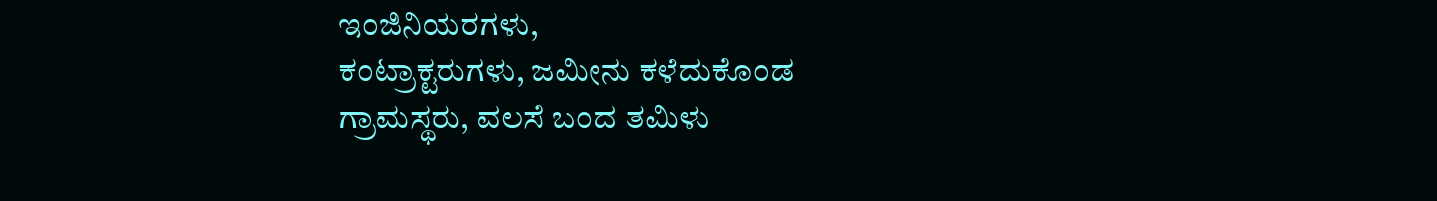ಇಂಜಿನಿಯರಗಳು,
ಕಂಟ್ರಾಕ್ಟರುಗಳು, ಜಮೀನು ಕಳೆದುಕೊಂಡ ಗ್ರಾಮಸ್ಥರು, ವಲಸೆ ಬಂದ ತಮಿಳು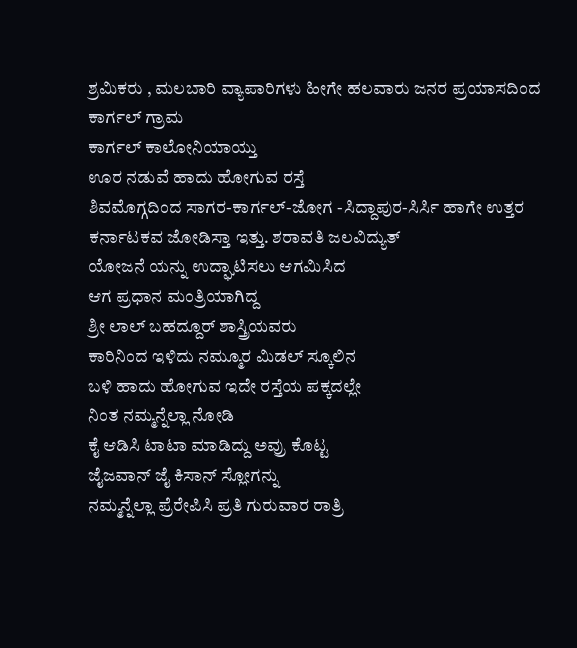ಶ್ರಮಿಕರು , ಮಲಬಾರಿ ವ್ಯಾಪಾರಿಗಳು ಹೀಗೇ ಹಲವಾರು ಜನರ ಪ್ರಯಾಸದಿಂದ  ಕಾರ್ಗಲ್ ಗ್ರಾಮ
ಕಾರ್ಗಲ್ ಕಾಲೋನಿಯಾಯ್ತು
ಊರ ನಡುವೆ ಹಾದು ಹೋಗುವ ರಸ್ತೆ
ಶಿವಮೊಗ್ಗದಿಂದ ಸಾಗರ-ಕಾರ್ಗಲ್-ಜೋಗ -ಸಿದ್ದಾಪುರ-ಸಿರ್ಸಿ ಹಾಗೇ ಉತ್ತರ ಕರ್ನಾಟಕವ ಜೋಡಿಸ್ತಾ ಇತ್ತು. ಶರಾವತಿ ಜಲವಿದ್ಯುತ್
ಯೋಜನೆ ಯನ್ನು ಉದ್ಘಾಟಿಸಲು ಆಗಮಿಸಿದ
ಆಗ ಪ್ರಧಾನ ಮಂತ್ರಿಯಾಗಿದ್ದ
ಶ್ರೀ ಲಾಲ್ ಬಹದ್ದೂರ್ ಶಾಸ್ತ್ರಿಯವರು
ಕಾರಿನಿಂದ ಇಳಿದು ನಮ್ಮೂರ ಮಿಡಲ್ ಸ್ಕೂಲಿನ
ಬಳಿ ಹಾದು ಹೋಗುವ ಇದೇ ರಸ್ತೆಯ ಪಕ್ಕದಲ್ಲೇ
ನಿಂತ ನಮ್ಮನ್ನೆಲ್ಲಾ ನೋಡಿ
ಕೈ ಆಡಿಸಿ ಟಾಟಾ ಮಾಡಿದ್ದು ಅವ್ರು ಕೊಟ್ಟ
ಜೈಜವಾನ್ ಜೈ ಕಿಸಾನ್ ಸ್ಲೋಗನ್ನು
ನಮ್ಮನ್ನೆಲ್ಲಾ ಪ್ರೆರೇಪಿಸಿ ಪ್ರತಿ ಗುರುವಾರ ರಾತ್ರಿ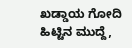ಖಡ್ಡಾಯ ಗೋದಿ ಹಿಟ್ಟಿನ ಮುದ್ದೆ,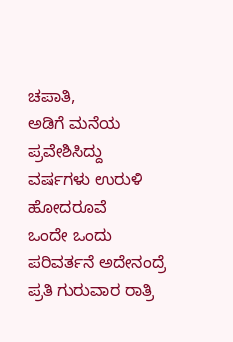ಚಪಾತಿ,
ಅಡಿಗೆ ಮನೆಯ ಪ್ರವೇಶಿಸಿದ್ದು
ವರ್ಷಗಳು ಉರುಳಿ ಹೋದರೂವೆ
ಒಂದೇ ಒಂದು ಪರಿವರ್ತನೆ ಅದೇನಂದ್ರೆ
ಪ್ರತಿ ಗುರುವಾರ ರಾತ್ರಿ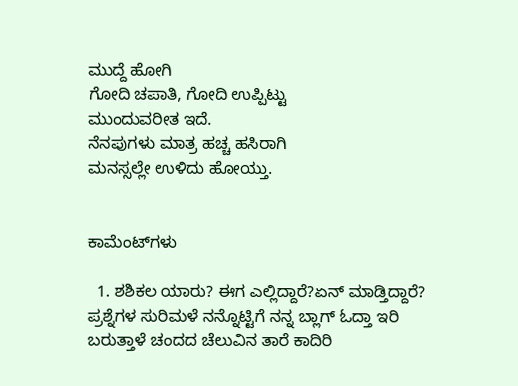ಮುದ್ದೆ ಹೋಗಿ
ಗೋದಿ ಚಪಾತಿ, ಗೋದಿ ಉಪ್ಪಿಟ್ಟು
ಮುಂದುವರೀತ ಇದೆ.
ನೆನಪುಗಳು ಮಾತ್ರ ಹಚ್ಚ ಹಸಿರಾಗಿ
ಮನಸ್ಸಲ್ಲೇ ಉಳಿದು ಹೋಯ್ತು.


ಕಾಮೆಂಟ್‌ಗಳು

  1. ಶಶಿಕಲ ಯಾರು? ಈಗ ಎಲ್ಲಿದ್ದಾರೆ?ಏನ್ ಮಾಡ್ತಿದ್ದಾರೆ? ಪ್ರಶ್ನೆಗಳ ಸುರಿಮಳೆ ನನ್ನೊಟ್ಟಿಗೆ ನನ್ನ ಬ್ಲಾಗ್ ಓದ್ತಾ ಇರಿ ಬರುತ್ತಾಳೆ ಚಂದದ ಚೆಲುವಿನ ತಾರೆ ಕಾದಿರಿ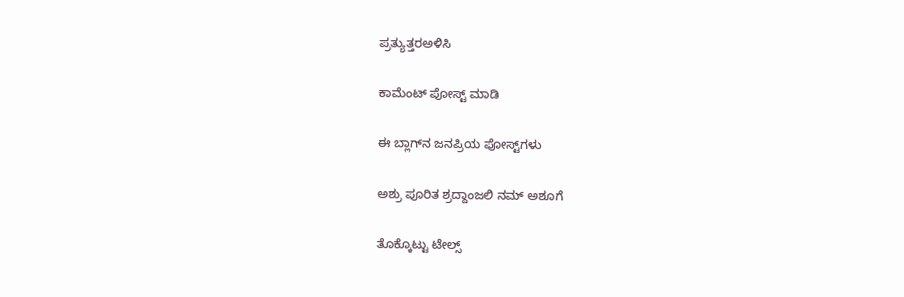ಪ್ರತ್ಯುತ್ತರಅಳಿಸಿ

ಕಾಮೆಂಟ್‌‌ ಪೋಸ್ಟ್‌ ಮಾಡಿ

ಈ ಬ್ಲಾಗ್‌ನ ಜನಪ್ರಿಯ ಪೋಸ್ಟ್‌ಗಳು

ಅಶ್ರು ಪೂರಿತ ಶ್ರದ್ದಾಂಜಲಿ ನಮ್ ಅಶೂಗೆ

ತೊಕ್ಕೊಟ್ಟು ಟೇಲ್ಸ್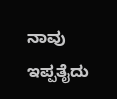ನಾವು ಇಪ್ಪತೈದು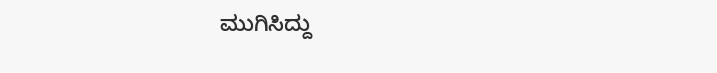ಮುಗಿಸಿದ್ದು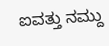ಐವತ್ತು ನಮ್ದು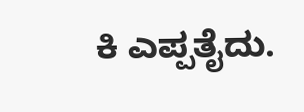ಕಿ ಎಪ್ಪತೈದು.